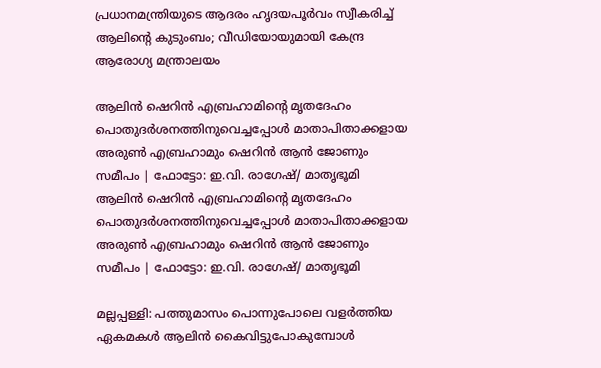പ്രധാനമന്ത്രിയുടെ ആദരം ഹൃദയപൂർവം സ്വീകരിച്ച് ആലിന്റെ കുടുംബം; വീഡിയോയുമായി കേന്ദ്ര ആരോഗ്യ മന്ത്രാലയം

ആലിന്‍ ഷെറിന്‍ എബ്രഹാമിന്റെ മൃതദേഹം പൊതുദര്‍ശനത്തിനുവെച്ചപ്പോള്‍ മാതാപിതാക്കളായ അരുണ്‍ എബ്രഹാമും ഷെറിന്‍ ആന്‍ ജോണും സമീപം | ഫോട്ടോ: ഇ.വി. രാഗേഷ്/ മാതൃഭൂമി
ആലിന്‍ ഷെറിന്‍ എബ്രഹാമിന്റെ മൃതദേഹം പൊതുദര്‍ശനത്തിനുവെച്ചപ്പോള്‍ മാതാപിതാക്കളായ അരുണ്‍ എബ്രഹാമും ഷെറിന്‍ ആന്‍ ജോണും സമീപം | ഫോട്ടോ: ഇ.വി. രാഗേഷ്/ മാതൃഭൂമി

മല്ലപ്പള്ളി: പത്തുമാസം പൊന്നുപോലെ വളർത്തിയ ഏകമകൾ ആലിൻ കൈവിട്ടുപോകുമ്പോൾ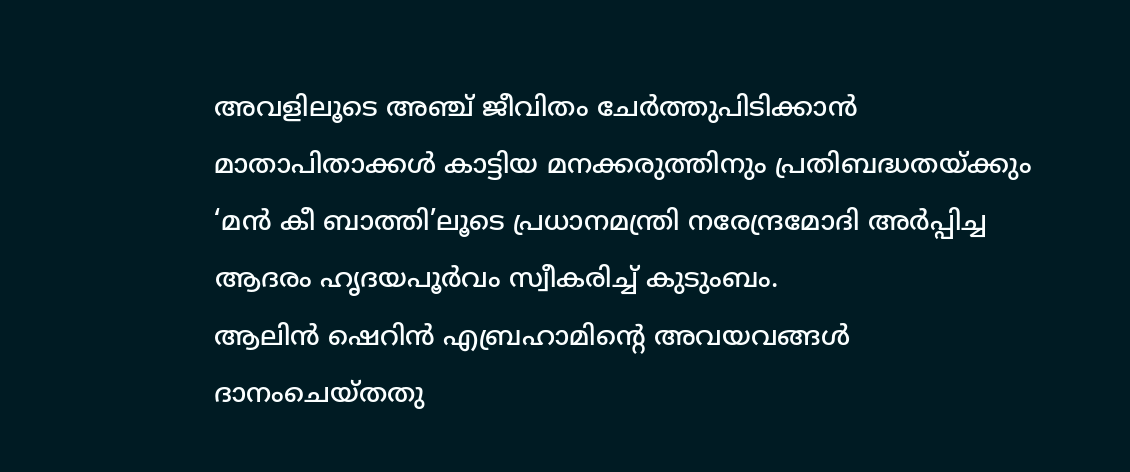അവളിലൂടെ അഞ്ച് ജീവിതം ചേർത്തുപിടിക്കാൻ മാതാപിതാക്കൾ കാട്ടിയ മനക്കരുത്തിനും പ്രതിബദ്ധതയ്ക്കും ‘മൻ കീ ബാത്തി’ലൂടെ പ്രധാനമന്ത്രി നരേന്ദ്രമോദി അർപ്പിച്ച ആദരം ഹൃദയപൂർവം സ്വീകരിച്ച് കുടുംബം.
ആലിൻ ഷെറിൻ എബ്രഹാമിന്റെ അവയവങ്ങൾ ദാനംചെയ്തതു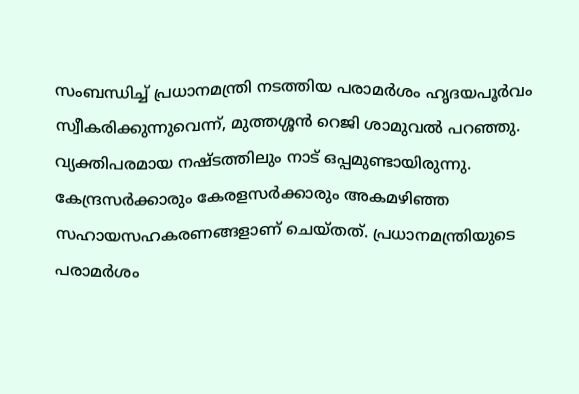സംബന്ധിച്ച് പ്രധാനമന്ത്രി നടത്തിയ പരാമർശം ഹൃദയപൂർവം സ്വീകരിക്കുന്നുവെന്ന്, മുത്തശ്ശൻ റെജി ശാമുവൽ പറഞ്ഞു. വ്യക്തിപരമായ നഷ്ടത്തിലും നാട് ഒപ്പമുണ്ടായിരുന്നു. കേന്ദ്രസർക്കാരും കേരളസർക്കാരും അകമഴിഞ്ഞ സഹായസഹകരണങ്ങളാണ് ചെയ്തത്. പ്രധാനമന്ത്രിയുടെ പരാമർശം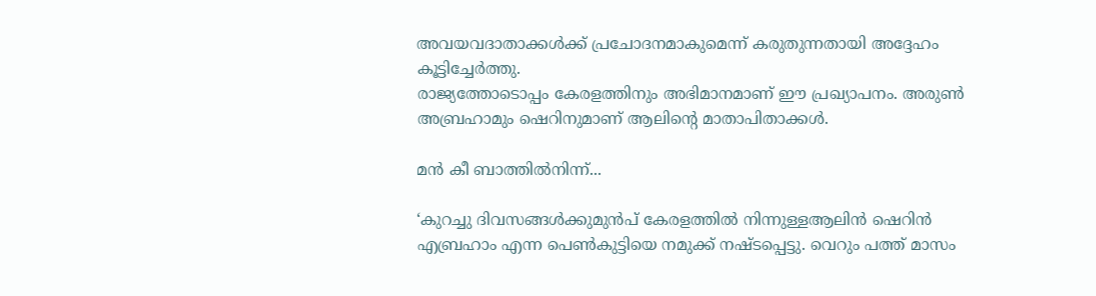അവയവദാതാക്കൾക്ക് പ്രചോദനമാകുമെന്ന് കരുതുന്നതായി അദ്ദേഹം കൂട്ടിച്ചേർത്തു.
രാജ്യത്തോടൊപ്പം കേരളത്തിനും അഭിമാനമാണ് ഈ പ്രഖ്യാപനം. അരുൺ അബ്രഹാമും ഷെറിനുമാണ് ആലിന്റെ മാതാപിതാക്കൾ.

മൻ കീ ബാത്തിൽനിന്ന്...

‘കുറച്ചു ദിവസങ്ങൾക്കുമുൻപ് കേരളത്തിൽ നിന്നുള്ളആലിൻ ഷെറിൻ എബ്രഹാം എന്ന പെൺകുട്ടിയെ നമുക്ക് നഷ്ടപ്പെട്ടു. വെറും പത്ത് മാസം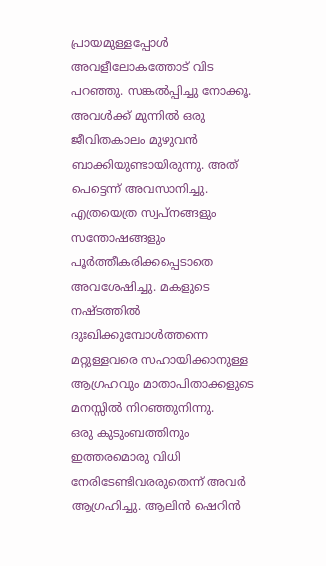പ്രായമുള്ളപ്പോൾ അവളീലോകത്തോട് വിട പറഞ്ഞു. സങ്കൽപ്പിച്ചു നോക്കൂ. അവൾക്ക് മുന്നിൽ ഒരു ജീവിതകാലം മുഴുവൻ ബാക്കിയുണ്ടായിരുന്നു. അത് പെട്ടെന്ന് അവസാനിച്ചു. എത്രയെത്ര സ്വപ്നങ്ങളും സന്തോഷങ്ങളും പൂർത്തീകരിക്കപ്പെടാതെ അവശേഷിച്ചു. മകളുടെ നഷ്ടത്തിൽ ദുഃഖിക്കുമ്പോൾത്തന്നെ മറ്റുള്ളവരെ സഹായിക്കാനുള്ള ആഗ്രഹവും മാതാപിതാക്കളുടെ മനസ്സിൽ നിറഞ്ഞുനിന്നു.
ഒരു കുടുംബത്തിനും ഇത്തരമൊരു വിധി നേരിടേണ്ടിവരരുതെന്ന് അവർ ആഗ്രഹിച്ചു. ആലിൻ ഷെറിൻ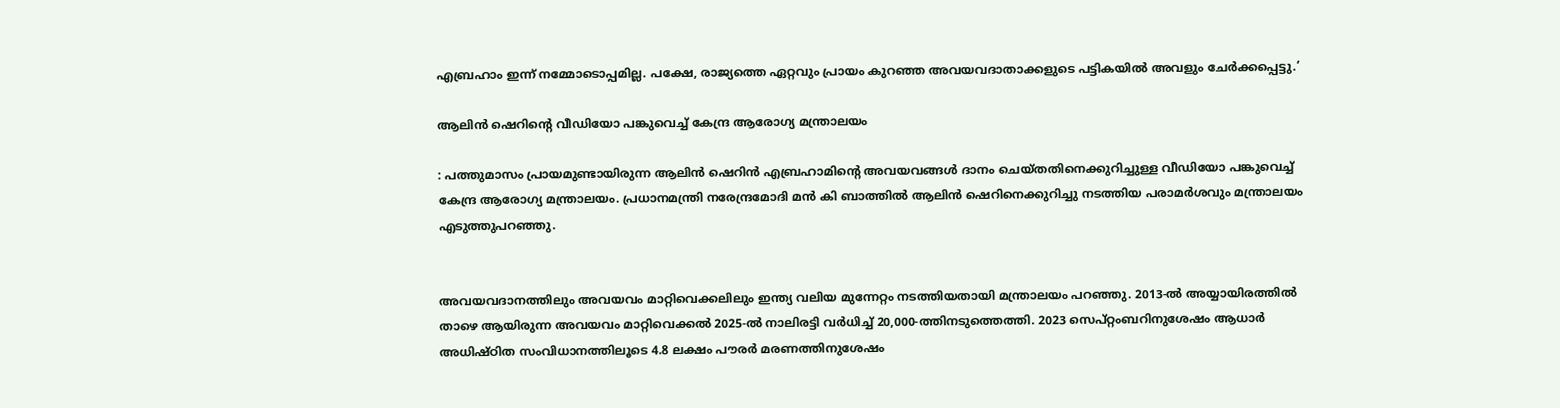എബ്രഹാം ഇന്ന് നമ്മോടൊപ്പമില്ല. പക്ഷേ, രാജ്യത്തെ ഏറ്റവും പ്രായം കുറഞ്ഞ അവയവദാതാക്കളുടെ പട്ടികയിൽ അവളും ചേർക്കപ്പെട്ടു.’

ആലിൻ ഷെറിന്റെ വീഡിയോ പങ്കുവെച്ച് കേന്ദ്ര ആരോഗ്യ മന്ത്രാലയം

: പത്തുമാസം പ്രായമുണ്ടായിരുന്ന ആലിൻ ഷെറിൻ എബ്രഹാമിന്റെ അവയവങ്ങൾ ദാനം ചെയ്തതിനെക്കുറിച്ചുള്ള വീഡിയോ പങ്കുവെച്ച് കേന്ദ്ര ആരോഗ്യ മന്ത്രാലയം. പ്രധാനമന്ത്രി നരേന്ദ്രമോദി മൻ കി ബാത്തിൽ ആലിൻ ഷെറിനെക്കുറിച്ചു നടത്തിയ പരാമർശവും മന്ത്രാലയം എടുത്തുപറഞ്ഞു.


അവയവദാനത്തിലും അവയവം മാറ്റിവെക്കലിലും ഇന്ത്യ വലിയ മുന്നേറ്റം നടത്തിയതായി മന്ത്രാലയം പറഞ്ഞു. 2013-ൽ അയ്യായിരത്തിൽ താഴെ ആയിരുന്ന അവയവം മാറ്റിവെക്കൽ 2025-ൽ നാലിരട്ടി വർധിച്ച് 20,000-ത്തിനടുത്തെത്തി. 2023 സെപ്റ്റംബറിനുശേഷം ആധാർ അധിഷ്ഠിത സംവിധാനത്തിലൂടെ 4.8 ലക്ഷം പൗരർ മരണത്തിനുശേഷം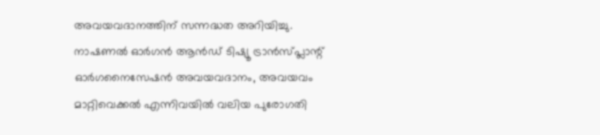അവയവദാനത്തിന് സന്നദ്ധത അറിയിച്ചു. നാഷണൽ ഓർഗൻ ആൻഡ് ടിഷ്യൂ ട്രാൻസ്‌പ്ലാന്റ് ഓർഗനൈസേഷൻ അവയവദാനം, അവയവം മാറ്റിവെക്കൽ എന്നിവയിൽ വലിയ പുരോഗതി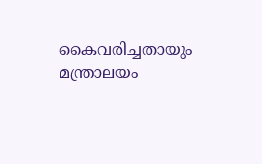കൈവരിച്ചതായും മന്ത്രാലയം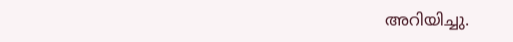അറിയിച്ചു.